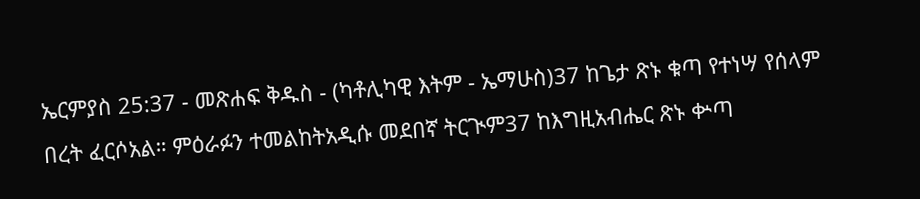ኤርምያስ 25:37 - መጽሐፍ ቅዱስ - (ካቶሊካዊ እትም - ኤማሁስ)37 ከጌታ ጽኑ ቁጣ የተነሣ የሰላም በረት ፈርሶአል። ምዕራፉን ተመልከትአዲሱ መደበኛ ትርጒም37 ከእግዚአብሔር ጽኑ ቍጣ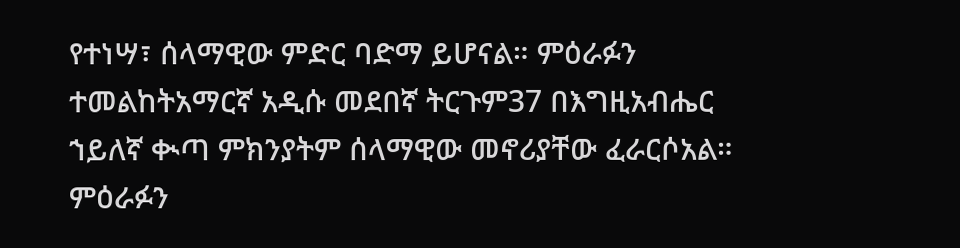የተነሣ፣ ሰላማዊው ምድር ባድማ ይሆናል። ምዕራፉን ተመልከትአማርኛ አዲሱ መደበኛ ትርጉም37 በእግዚአብሔር ኀይለኛ ቊጣ ምክንያትም ሰላማዊው መኖሪያቸው ፈራርሶአል። ምዕራፉን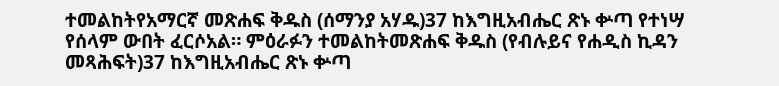ተመልከትየአማርኛ መጽሐፍ ቅዱስ (ሰማንያ አሃዱ)37 ከእግዚአብሔር ጽኑ ቍጣ የተነሣ የሰላም ውበት ፈርሶአል። ምዕራፉን ተመልከትመጽሐፍ ቅዱስ (የብሉይና የሐዲስ ኪዳን መጻሕፍት)37 ከእግዚአብሔር ጽኑ ቍጣ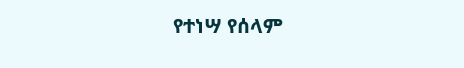የተነሣ የሰላም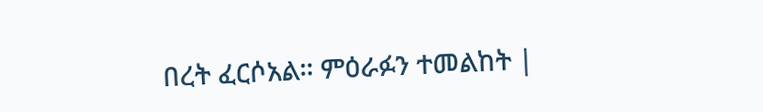በረት ፈርሶአል። ምዕራፉን ተመልከት |